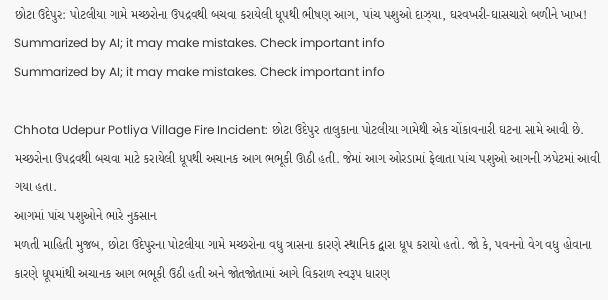છોટા ઉદેપુર: પોટલીયા ગામે મચ્છરોના ઉપદ્રવથી બચવા કરાયેલી ધૂપથી ભીષણ આગ, પાંચ પશુઓ દાઝ્યા, ઘરવખરી-ઘાસચારો બળીને ખાખ!
Summarized by AI; it may make mistakes. Check important info
Summarized by AI; it may make mistakes. Check important info

Chhota Udepur Potliya Village Fire Incident: છોટા ઉદેપુર તાલુકાના પોટલીયા ગામેથી એક ચોંકાવનારી ઘટના સામે આવી છે. મચ્છરોના ઉપદ્રવથી બચવા માટે કરાયેલી ધૂપથી અચાનક આગ ભભૂકી ઊઠી હતી. જેમાં આગ ઓરડામાં ફેલાતા પાંચ પશુઓ આગની ઝપેટમાં આવી ગયા હતા.
આગમાં પાંચ પશુઓને ભારે નુકસાન
મળતી માહિતી મુજબ, છોટા ઉદેપુરના પોટલીયા ગામે મચ્છરોના વધુ ત્રાસના કારણે સ્થાનિક દ્વારા ધૂપ કરાયો હતો. જો કે, પવનનો વેગ વધુ હોવાના કારણે ધૂપમાંથી અચાનક આગ ભભૂકી ઉઠી હતી અને જોતજોતામાં આગે વિકરાળ સ્વરૂપ ધારણ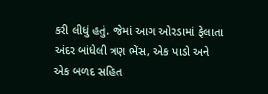કરી લીધું હતું. જેમાં આગ ઓરડામાં ફેલાતા અંદર બાંધેલી ત્રણ ભેંસ, એક પાડો અને એક બળદ સહિત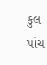કુલ પાંચ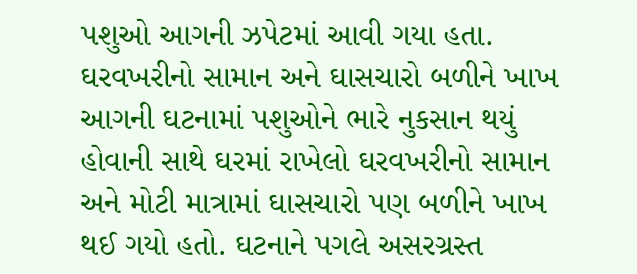પશુઓ આગની ઝપેટમાં આવી ગયા હતા.
ઘરવખરીનો સામાન અને ઘાસચારો બળીને ખાખ
આગની ઘટનામાં પશુઓને ભારે નુકસાન થયું હોવાની સાથે ઘરમાં રાખેલો ઘરવખરીનો સામાન અને મોટી માત્રામાં ઘાસચારો પણ બળીને ખાખ થઈ ગયો હતો. ઘટનાને પગલે અસરગ્રસ્ત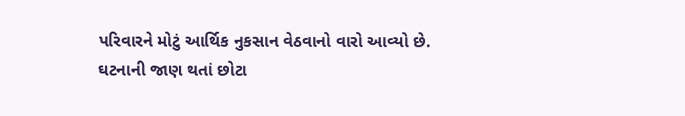પરિવારને મોટું આર્થિક નુકસાન વેઠવાનો વારો આવ્યો છે.
ઘટનાની જાણ થતાં છોટા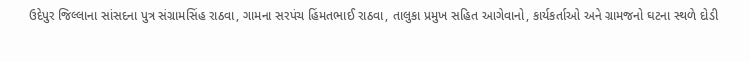ઉદેપુર જિલ્લાના સાંસદના પુત્ર સંગ્રામસિંહ રાઠવા, ગામના સરપંચ હિંમતભાઈ રાઠવા, તાલુકા પ્રમુખ સહિત આગેવાનો, કાર્યકર્તાઓ અને ગ્રામજનો ઘટના સ્થળે દોડી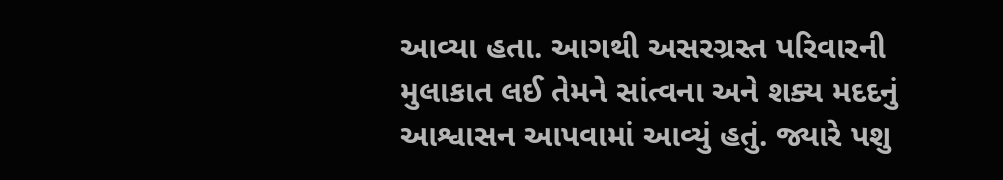આવ્યા હતા. આગથી અસરગ્રસ્ત પરિવારની મુલાકાત લઈ તેમને સાંત્વના અને શક્ય મદદનું આશ્વાસન આપવામાં આવ્યું હતું. જ્યારે પશુ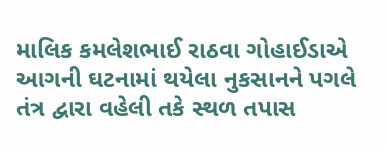માલિક કમલેશભાઈ રાઠવા ગોહાઈડાએ આગની ઘટનામાં થયેલા નુકસાનને પગલે તંત્ર દ્વારા વહેલી તકે સ્થળ તપાસ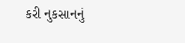કરી નુકસાનનું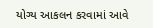યોગ્ય આકલન કરવામાં આવે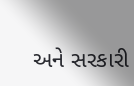અને સરકારી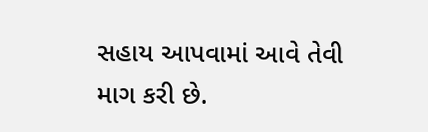સહાય આપવામાં આવે તેવી માગ કરી છે.